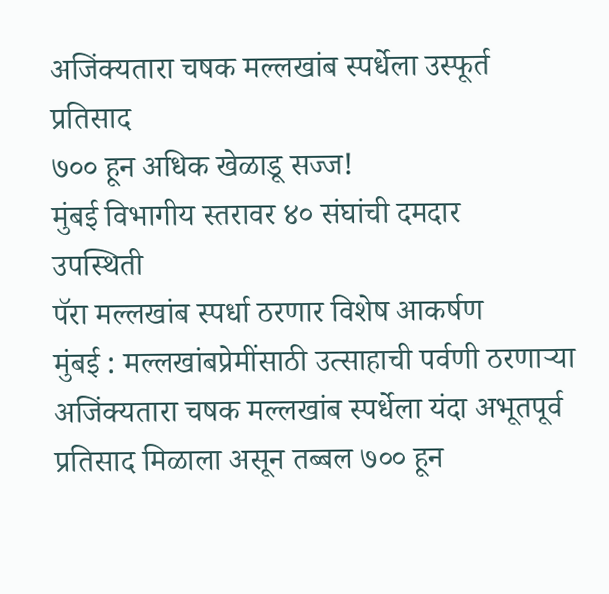अजिंक्यतारा चषक मल्लखांब स्पर्धेला उस्फूर्त
प्रतिसाद
७०० हून अधिक खेळाडू सज्ज!
मुंबई विभागीय स्तरावर ४० संघांची दमदार
उपस्थिती
पॅरा मल्लखांब स्पर्धा ठरणार विशेष आकर्षण
मुंबई : मल्लखांबप्रेमींसाठी उत्साहाची पर्वणी ठरणाऱ्या
अजिंक्यतारा चषक मल्लखांब स्पर्धेला यंदा अभूतपूर्व प्रतिसाद मिळाला असून तब्बल ७०० हून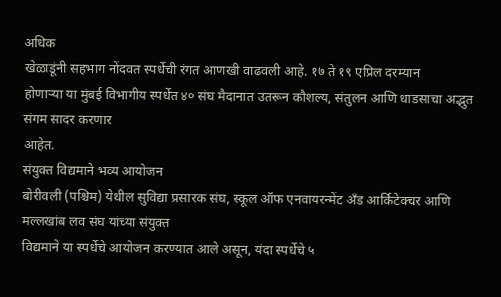अधिक
खेळाडूंनी सहभाग नोंदवत स्पर्धेची रंगत आणखी वाढवली आहे. १७ ते १९ एप्रिल दरम्यान
होणाऱ्या या मुंबई विभागीय स्पर्धेत ४० संघ मैदानात उतरून कौशल्य, संतुलन आणि धाडसाचा अद्भुत संगम सादर करणार
आहेत.
संयुक्त विद्यमाने भव्य आयोजन
बोरीवली (पश्चिम) येथील सुविद्या प्रसारक संघ, स्कूल ऑफ एनवायरन्मेंट अँड आर्किटेक्चर आणि मल्लखांब लव संघ यांच्या संयुक्त
विद्यमाने या स्पर्धेचे आयोजन करण्यात आले असून, यंदा स्पर्धेचे ५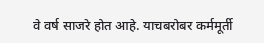वे वर्ष साजरे होत आहे. याचबरोबर कर्ममूर्ती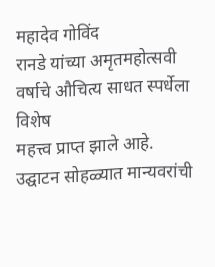महादेव गोविंद
रानडे यांच्या अमृतमहोत्सवी वर्षाचे औचित्य साधत स्पर्धेला विशेष
महत्त्व प्राप्त झाले आहे.
उद्घाटन सोहळ्यात मान्यवरांची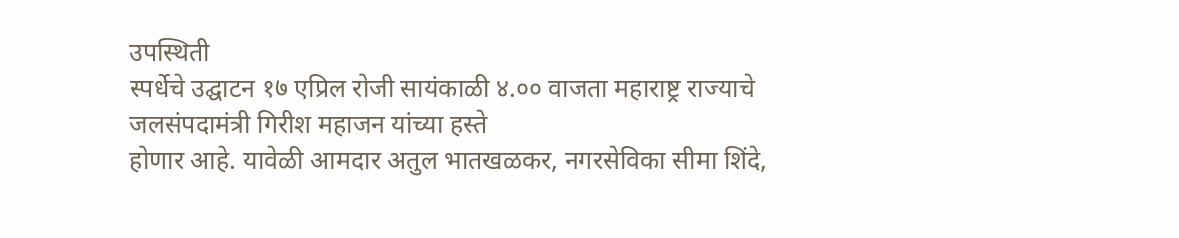उपस्थिती
स्पर्धेचे उद्घाटन १७ एप्रिल रोजी सायंकाळी ४.०० वाजता महाराष्ट्र राज्याचे जलसंपदामंत्री गिरीश महाजन यांच्या हस्ते
होणार आहे. यावेळी आमदार अतुल भातखळकर, नगरसेविका सीमा शिंदे,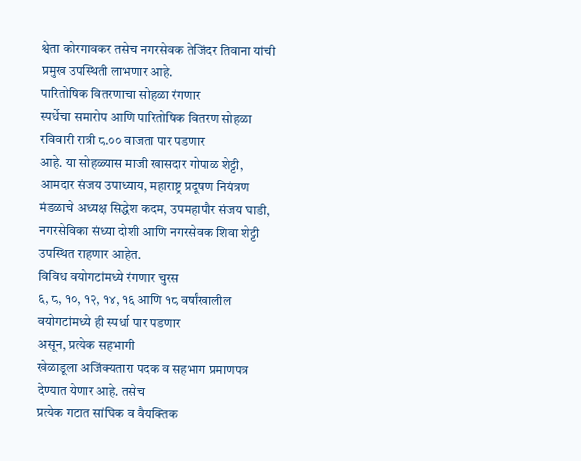श्वेता कोरगावकर तसेच नगरसेवक तेजिंदर तिवाना यांची प्रमुख उपस्थिती लाभणार आहे.
पारितोषिक वितरणाचा सोहळा रंगणार
स्पर्धेचा समारोप आणि पारितोषिक वितरण सोहळा रविवारी रात्री ८.०० वाजता पार पडणार
आहे. या सोहळ्यास माजी खासदार गोपाळ शेट्टी, आमदार संजय उपाध्याय, महाराष्ट्र प्रदूषण नियंत्रण मंडळाचे अध्यक्ष सिद्धेश कदम, उपमहापौर संजय घाडी, नगरसेविका संध्या दोशी आणि नगरसेवक शिवा शेट्टी उपस्थित राहणार आहेत.
विविध वयोगटांमध्ये रंगणार चुरस
६, ८, १०, १२, १४, १६ आणि १८ वर्षांखालील वयोगटांमध्ये ही स्पर्धा पार पडणार
असून, प्रत्येक सहभागी
खेळाडूला अजिंक्यतारा पदक व सहभाग प्रमाणपत्र देण्यात येणार आहे. तसेच
प्रत्येक गटात सांघिक व वैयक्तिक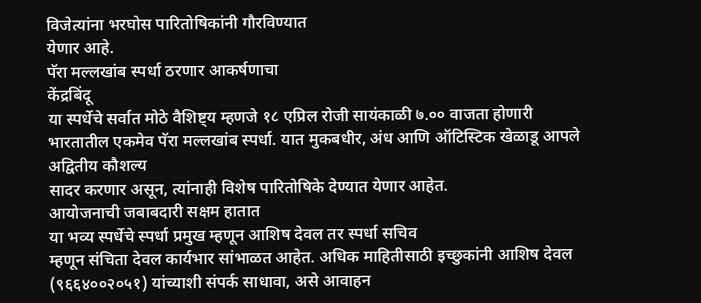विजेत्यांना भरघोस पारितोषिकांनी गौरविण्यात
येणार आहे.
पॅरा मल्लखांब स्पर्धा ठरणार आकर्षणाचा
केंद्रबिंदू
या स्पर्धेचे सर्वात मोठे वैशिष्ट्य म्हणजे १८ एप्रिल रोजी सायंकाळी ७.०० वाजता होणारी
भारतातील एकमेव पॅरा मल्लखांब स्पर्धा. यात मुकबधीर, अंध आणि ऑटिस्टिक खेळाडू आपले अद्वितीय कौशल्य
सादर करणार असून, त्यांनाही विशेष पारितोषिके देण्यात येणार आहेत.
आयोजनाची जबाबदारी सक्षम हातात
या भव्य स्पर्धेचे स्पर्धा प्रमुख म्हणून आशिष देवल तर स्पर्धा सचिव
म्हणून संचिता देवल कार्यभार सांभाळत आहेत. अधिक माहितीसाठी इच्छुकांनी आशिष देवल
(९६६४००२०५१) यांच्याशी संपर्क साधावा, असे आवाहन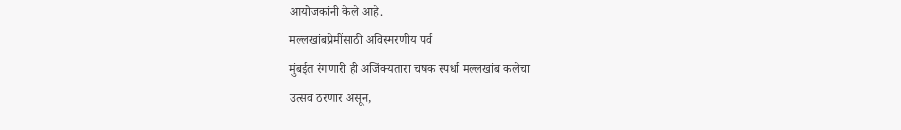आयोजकांनी केले आहे.
मल्लखांबप्रेमींसाठी अविस्मरणीय पर्व
मुंबईत रंगणारी ही अजिंक्यतारा चषक स्पर्धा मल्लखांब कलेचा
उत्सव ठरणार असून,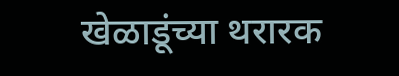खेळाडूंच्या थरारक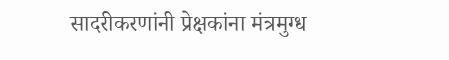सादरीकरणांनी प्रेक्षकांना मंत्रमुग्ध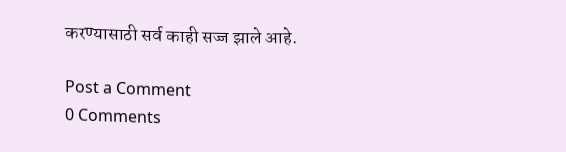करण्यासाठी सर्व काही सज्ज झाले आहे.

Post a Comment
0 Comments